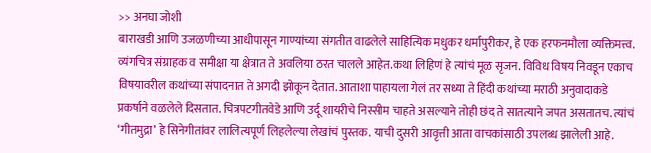>> अनघा जोशी
बाराखडी आणि उजळणीच्या आधीपासून गाण्यांच्या संगतीत वाढलेले साहित्यिक मधुकर धर्मापुरीकर, हे एक हरफनमौला व्यक्तिमत्त्व. व्यंगचित्र संग्राहक व समीक्षा या क्षेत्रात ते अवलिया ठरत चालले आहेत.कथा लिहिणं हे त्यांचं मूळ सृजन. विविध विषय निवडून एकाच विषयावरील कथांच्या संपादनात ते अगदी झोकून देतात. आताशा पाहायला गेलं तर सध्या ते हिंदी कथांच्या मराठी अनुवादाकडे प्रकर्षाने वळलेले दिसतात. चित्रपटगीतवेडे आणि उर्दू शायरीचे निस्सीम चाहते असल्याने तोही छंद ते सातत्याने जपत असतातच. त्यांचं ‘गीतमुद्रा’ हे सिनेगीतांवर लालित्यपूर्ण लिहलेल्या लेखांचं पुस्तक. याची दुसरी आवृत्ती आता वाचकांसाठी उपलब्ध झालेली आहे.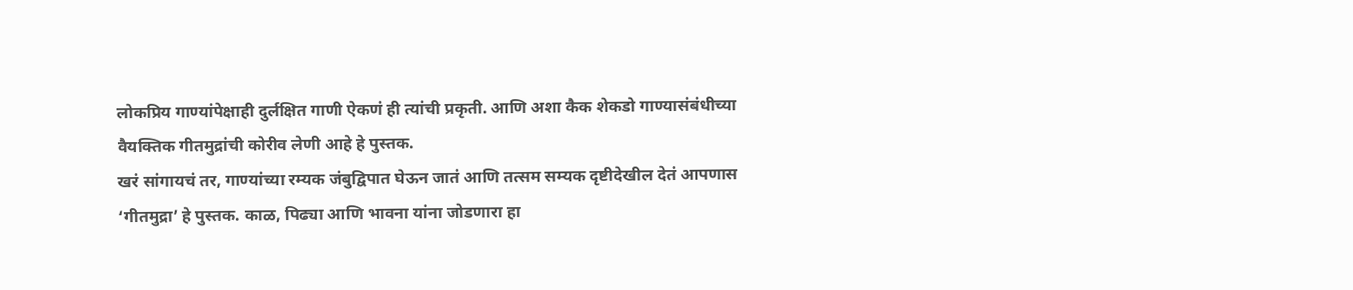लोकप्रिय गाण्यांपेक्षाही दुर्लक्षित गाणी ऐकणं ही त्यांची प्रकृती. आणि अशा कैक शेकडो गाण्यासंबंधीच्या वैयक्तिक गीतमुद्रांची कोरीव लेणी आहे हे पुस्तक.
खरं सांगायचं तर, गाण्यांच्या रम्यक जंबुद्विपात घेऊन जातं आणि तत्सम सम्यक दृष्टीदेखील देतं आपणास ‘गीतमुद्रा’ हे पुस्तक. काळ, पिढ्या आणि भावना यांना जोडणारा हा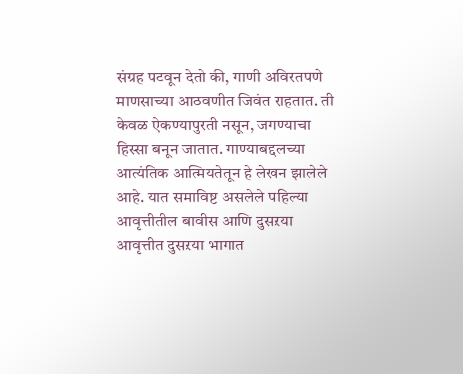संग्रह पटवून देतो की, गाणी अविरतपणे माणसाच्या आठवणीत जिवंत राहतात. ती केवळ ऐकण्यापुरती नसून, जगण्याचा हिस्सा बनून जातात. गाण्याबद्दलच्या आत्यंतिक आत्मियतेतून हे लेखन झालेले आहे. यात समाविष्ट असलेले पहिल्या आवृत्तीतील बावीस आणि दुसऱया आवृत्तीत दुसऱया भागात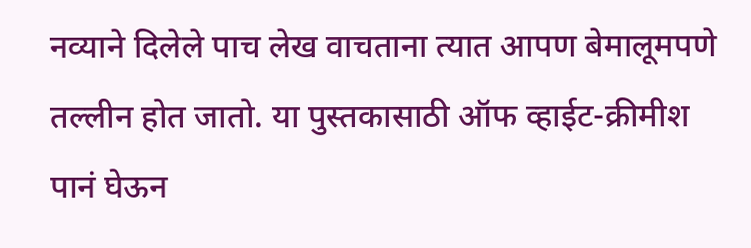नव्याने दिलेले पाच लेख वाचताना त्यात आपण बेमालूमपणे तल्लीन होत जातो. या पुस्तकासाठी ऑफ व्हाईट-क्रीमीश पानं घेऊन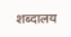शब्दालय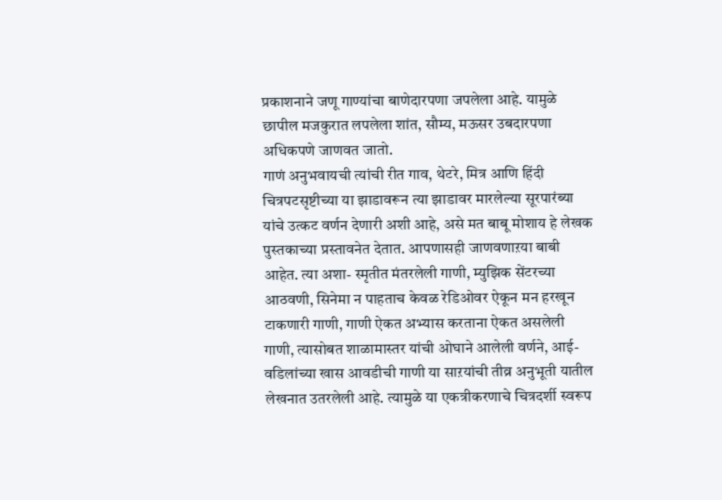प्रकाशनाने जणू गाण्यांचा बाणेदारपणा जपलेला आहे. यामुळे छापील मजकुरात लपलेला शांत, सौम्य, मऊसर उबदारपणा अधिकपणे जाणवत जातो.
गाणं अनुभवायची त्यांची रीत गाव, थेटरे, मित्र आणि हिंदी चित्रपटसृष्टीच्या या झाडावरून त्या झाडावर मारलेल्या सूरपारंब्या यांचे उत्कट वर्णन देणारी अशी आहे, असे मत बाबू मोशाय हे लेखक पुस्तकाच्या प्रस्तावनेत देतात. आपणासही जाणवणाऱया बाबी आहेत. त्या अशा- स्मृतीत मंतरलेली गाणी, म्युझिक सेंटरच्या आठवणी, सिनेमा न पाहताच केवळ रेडिओवर ऐकून मन हरखून टाकणारी गाणी, गाणी ऐकत अभ्यास करताना ऐकत असलेली गाणी, त्यासोबत शाळामास्तर यांची ओघाने आलेली वर्णने, आई-वडिलांच्या खास आवडीची गाणी या साऱयांची तीव्र अनुभूती यातील लेखनात उतरलेली आहे. त्यामुळे या एकत्रीकरणाचे चित्रदर्शी स्वरूप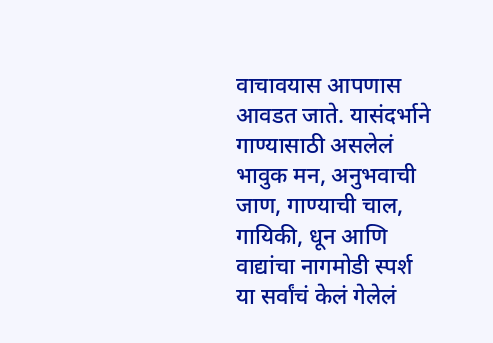वाचावयास आपणास आवडत जाते. यासंदर्भाने गाण्यासाठी असलेलं भावुक मन, अनुभवाची जाण, गाण्याची चाल, गायिकी, धून आणि वाद्यांचा नागमोडी स्पर्श या सर्वांचं केलं गेलेलं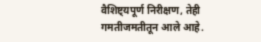वैशिष्ट्यपूर्ण निरीक्षण, तेही गमतीजमतीतून आले आहे.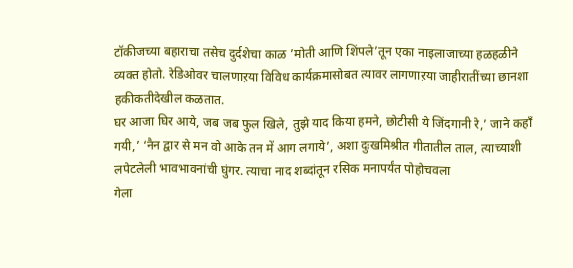टॉकीजच्या बहाराचा तसेच दुर्दशेचा काळ ’मोती आणि शिंपले’तून एका नाइलाजाच्या हळहळीने व्यक्त होतो. रेडिओवर चालणाऱया विविध कार्यक्रमासोबत त्यावर लागणाऱया जाहीरातींच्या छानशा हकीकतीदेखील कळतात.
घर आजा घिर आये, जब जब फुल खिले, तुझे याद किया हमने, छोटीसी ये जिंदगानी रे,’ जाने कहाँ गयी,’ ‘नैन द्वार से मन वो आके तन में आग लगाये’, अशा दुःखमिश्रीत गीतातील ताल, त्याच्याशी लपेटलेली भावभावनांची घुंगर. त्याचा नाद शब्दांतून रसिक मनापर्यंत पोहोचवला
गेला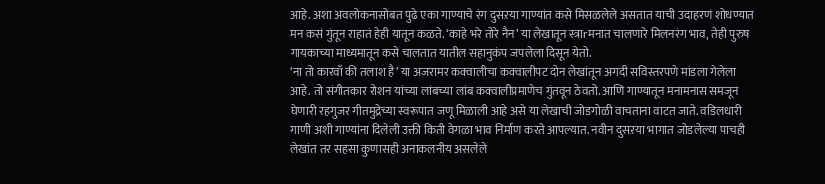आहे. अशा अवलोकनासोबत पुढे एका गाण्याचे रंग दुसऱया गाण्यांत कसे मिसळलेले असतात याची उदाहरणं शोधण्यात मन कसं गुंतून राहातं हेही यातून कळते. ‘काहे भरे तोरे नैन’ या लेखातून स्त्राrमनात चालणारे मिलनरंग भाव, तेही पुरुष गायकाच्या माध्यमातून कसे चालतात यातील सहानुकंप जपलेला दिसून येतो.
‘ना तो कारवाँ की तलाश है’ या अजरामर कक्वालीचा कक्वालीपट दोन लेखांतून अगदी सविस्तरपणे मांडला गेलेला आहे. तो संगीतकार रोशन यांच्या लांबच्या लांब कक्वालीप्रमाणेच गुंतवून ठेवतो. आणि गाण्यातून मनामनास समजून घेणारी रहगुजर गीतमुद्रेच्या स्वरूपात जणू मिळाली आहे असे या लेखाची जोडगोळी वाचताना वाटत जाते. वडिलधारी गाणी अशी गाण्यांना दिलेली उक्ती किती वेगळा भाव निर्माण करते आपल्यात. नवीन दुसऱया भागात जोडलेल्या पाचही लेखांत तर सहसा कुणासही अनाकलनीय असलेले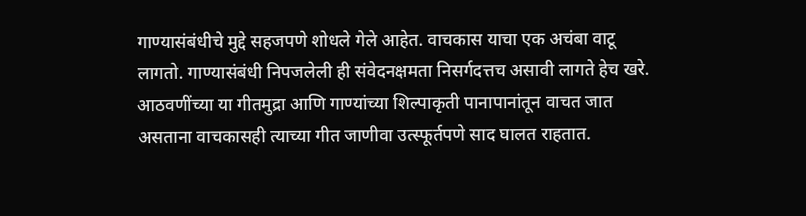गाण्यासंबंधीचे मुद्दे सहजपणे शोधले गेले आहेत. वाचकास याचा एक अचंबा वाटू लागतो. गाण्यासंबंधी निपजलेली ही संवेदनक्षमता निसर्गदत्तच असावी लागते हेच खरे.
आठवणींच्या या गीतमुद्रा आणि गाण्यांच्या शिल्पाकृती पानापानांतून वाचत जात असताना वाचकासही त्याच्या गीत जाणीवा उत्स्फूर्तपणे साद घालत राहतात.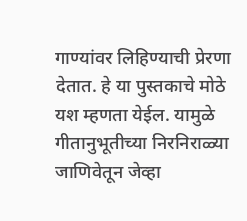गाण्यांवर लिहिण्याची प्रेरणा देतात. हे या पुस्तकाचे मोठे यश म्हणता येईल. यामुळे गीतानुभूतीच्या निरनिराळ्या जाणिवेतून जेव्हा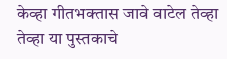केव्हा गीतभक्तास जावे वाटेल तेव्हा तेव्हा या पुस्तकाचे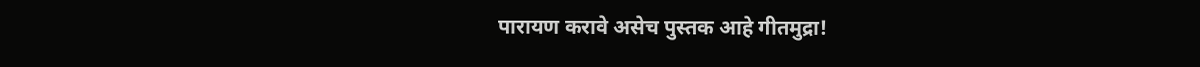पारायण करावे असेच पुस्तक आहे गीतमुद्रा!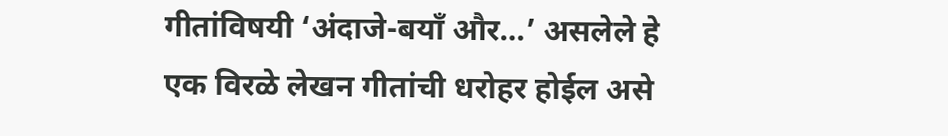गीतांविषयी ‘अंदाजे-बयाँ और…’ असलेले हे एक विरळे लेखन गीतांची धरोहर होईल असे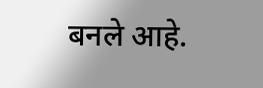बनले आहे.